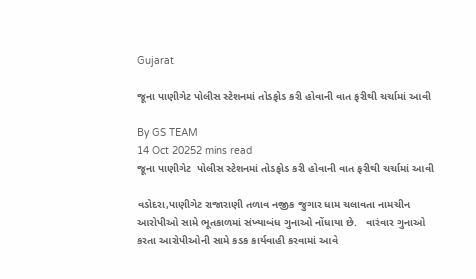Gujarat

જૂના પાણીગેટ પોલીસ સ્ટેશનમાં તોડફોડ કરી હોવાની વાત ફરીથી ચર્ચામાં આવી

By GS TEAM
14 Oct 20252 mins read
જૂના પાણીગેટ  પોલીસ સ્ટેશનમાં તોડફોડ કરી હોવાની વાત ફરીથી ચર્ચામાં આવી

વડોદરા,પાણીગેટ રાજારાણી તળાવ નજીક જુગાર ધામ ચલાવતા નામચીન આરોપીઓ સામે ભૂતકાળમાં સંખ્યાબંધ ગુનાઓ નોંધાયા છે.   વારંવાર ગુનાઓ કરતા આરોપીઓની સામે કડક કાર્યવાહી કરવામાં આવે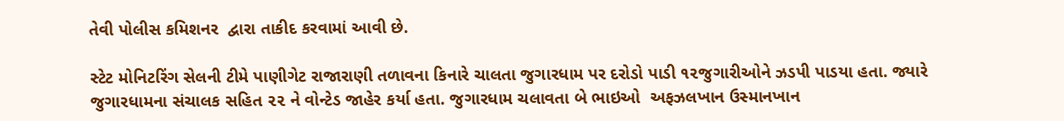તેવી પોલીસ કમિશનર  દ્વારા તાકીદ કરવામાં આવી છે.

સ્ટેટ મોનિટરિંગ સેલની ટીમે પાણીગેટ રાજારાણી તળાવના કિનારે ચાલતા જુગારધામ પર દરોડો પાડી ૧૨જુગારીઓને ઝડપી પાડયા હતા. જ્યારે જુગારધામના સંચાલક સહિત ૨૨ ને વોન્ટેડ જાહેર કર્યા હતા. જુગારધામ ચલાવતા બે ભાઇઓ  અફઝલખાન ઉસ્માનખાન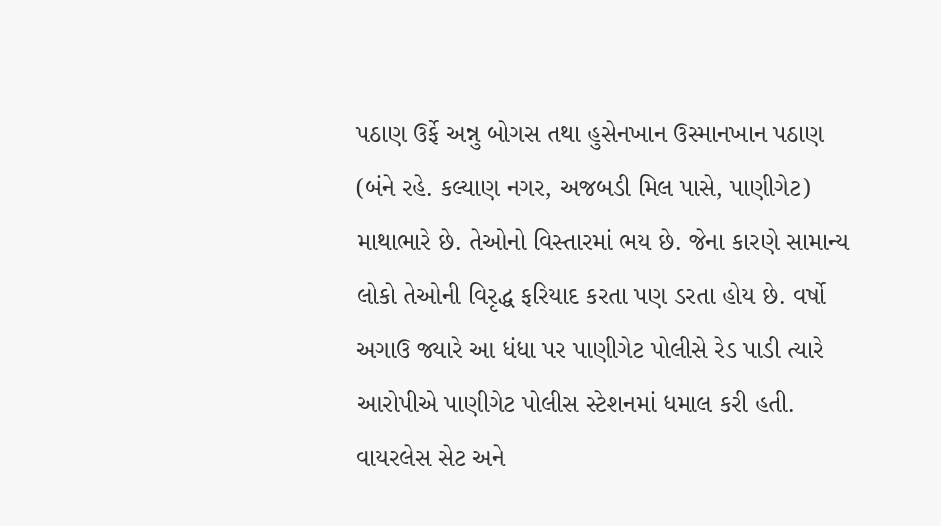પઠાણ ઉર્ફે અન્નુ બોગસ તથા હુસેનખાન ઉસ્માનખાન પઠાણ (બંને રહે. કલ્યાણ નગર, અજબડી મિલ પાસે, પાણીગેટ) માથાભારે છે. તેઓનો વિસ્તારમાં ભય છે. જેના કારણે સામાન્ય લોકો તેઓની વિરૃદ્ધ ફરિયાદ કરતા પણ ડરતા હોય છે. વર્ષો અગાઉ જ્યારે આ ધંધા પર પાણીગેટ પોલીસે રેડ પાડી ત્યારે આરોપીએ પાણીગેટ પોલીસ સ્ટેશનમાં ધમાલ કરી હતી. વાયરલેસ સેટ અને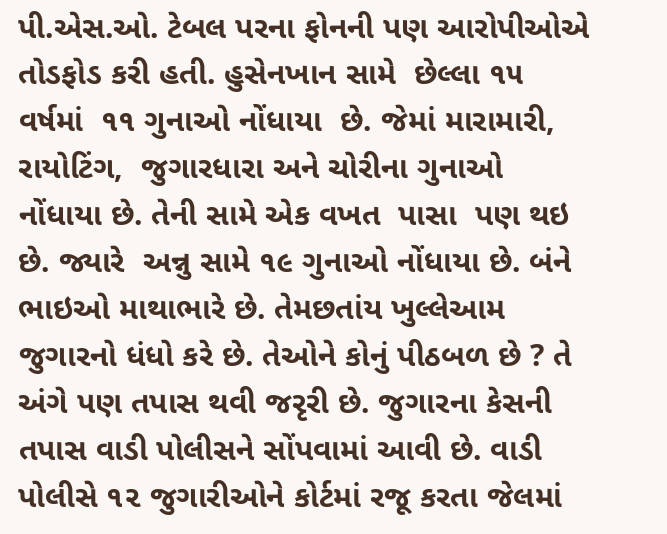પી.એસ.ઓ. ટેબલ પરના ફોનની પણ આરોપીઓએ તોડફોડ કરી હતી. હુસેનખાન સામે  છેલ્લા ૧૫ વર્ષમાં  ૧૧ ગુનાઓ નોંધાયા  છે. જેમાં મારામારી, રાયોટિંગ,  જુગારધારા અને ચોરીના ગુનાઓ નોંધાયા છે. તેની સામે એક વખત  પાસા  પણ થઇ છે. જ્યારે  અન્નુ સામે ૧૯ ગુનાઓ નોંધાયા છે. બંને ભાઇઓ માથાભારે છે. તેમછતાંય ખુલ્લેઆમ જુગારનો ધંધો કરે છે. તેઓને કોનું પીઠબળ છે ? તે અંગે પણ તપાસ થવી જરૃરી છે. જુગારના કેસની તપાસ વાડી પોલીસને સોંપવામાં આવી છે. વાડી પોલીસે ૧૨ જુગારીઓને કોર્ટમાં રજૂ કરતા જેલમાં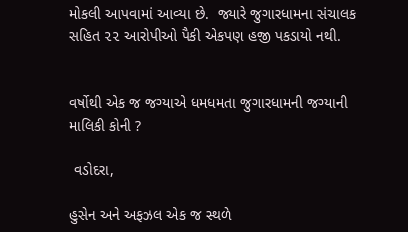મોકલી આપવામાં આવ્યા છે.  જ્યારે જુગારધામના સંચાલક સહિત ૨૨ આરોપીઓ પૈકી એકપણ હજી પકડાયો નથી.


વર્ષોથી એક જ જગ્યાએ ધમધમતા જુગારધામની જગ્યાની માલિકી કોની ?

 વડોદરા,

હુસેન અને અફઝલ એક જ સ્થળે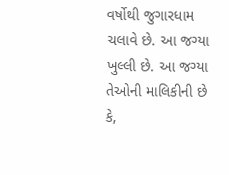વર્ષોથી જુગારધામ ચલાવે છે. આ જગ્યા ખુલ્લી છે. આ જગ્યા તેઓની માલિકીની છે કે,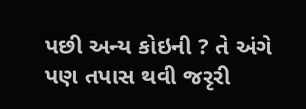પછી અન્ય કોઇની ? તે અંગે પણ તપાસ થવી જરૃરી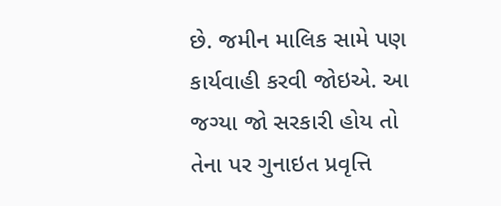છે. જમીન માલિક સામે પણ કાર્યવાહી કરવી જોઇએ. આ જગ્યા જો સરકારી હોય તો તેના પર ગુનાઇત પ્રવૃત્તિ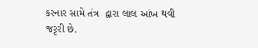કરનાર સામે તંત્ર  દ્વારા લાલ આંખ થવી જરૃરી છે.